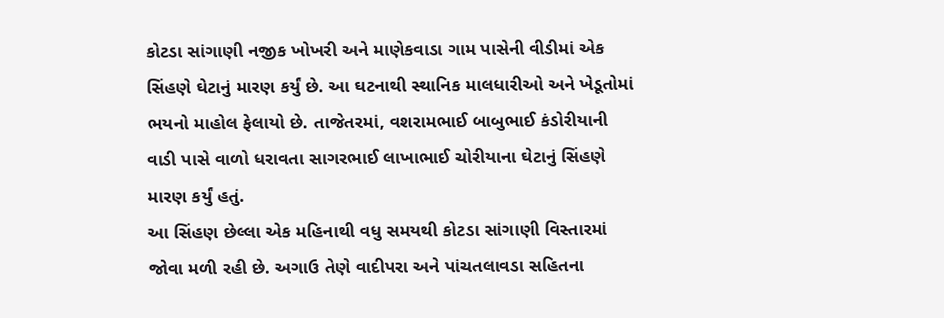કોટડા સાંગાણી નજીક ખોખરી અને માણેકવાડા ગામ પાસેની વીડીમાં એક સિંહણે ઘેટાનું મારણ કર્યું છે. આ ઘટનાથી સ્થાનિક માલધારીઓ અને ખેડૂતોમાં ભયનો માહોલ ફેલાયો છે. તાજેતરમાં, વશરામભાઈ બાબુભાઈ કંડોરીયાની વાડી પાસે વાળો ધરાવતા સાગરભાઈ લાખાભાઈ ચોરીયાના ઘેટાનું સિંહણે મારણ કર્યું હતું.
આ સિંહણ છેલ્લા એક મહિનાથી વધુ સમયથી કોટડા સાંગાણી વિસ્તારમાં જોવા મળી રહી છે. અગાઉ તેણે વાદીપરા અને પાંચતલાવડા સહિતના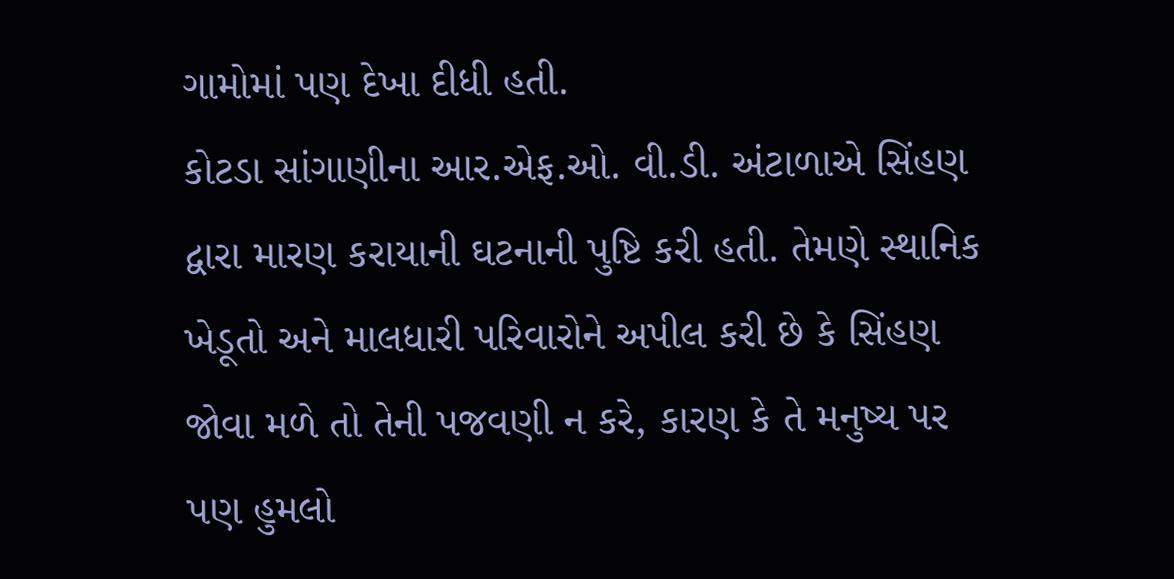ગામોમાં પણ દેખા દીધી હતી.
કોટડા સાંગાણીના આર.એફ.ઓ. વી.ડી. અંટાળાએ સિંહણ દ્વારા મારણ કરાયાની ઘટનાની પુષ્ટિ કરી હતી. તેમણે સ્થાનિક ખેડૂતો અને માલધારી પરિવારોને અપીલ કરી છે કે સિંહણ જોવા મળે તો તેની પજવણી ન કરે, કારણ કે તે મનુષ્ય પર પણ હુમલો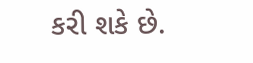કરી શકે છે.